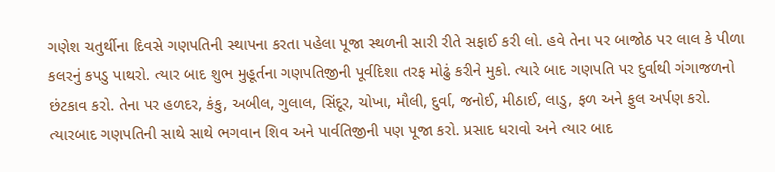ગણેશ ચતુર્થીના દિવસે ગણપતિની સ્થાપના કરતા પહેલા પૂજા સ્થળની સારી રીતે સફાઈ કરી લો. હવે તેના પર બાજોઠ પર લાલ કે પીળા કલરનું કપડુ પાથરો. ત્યાર બાદ શુભ મુહૂર્તના ગણપતિજીની પૂર્વદિશા તરફ મોઢું કરીને મુકો. ત્યારે બાદ ગણપતિ પર દુર્વાથી ગંગાજળનો છંટકાવ કરો. તેના પર હળદર, કંકુ, અબીલ, ગુલાલ, સિંદૂર, ચોખા, મૌલી, દુર્વા, જનોઈ, મીઠાઈ, લાડુ, ફળ અને ફુલ અર્પણ કરો. ત્યારબાદ ગણપતિની સાથે સાથે ભગવાન શિવ અને પાર્વતિજીની પણ પૂજા કરો. પ્રસાદ ધરાવો અને ત્યાર બાદ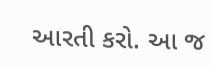આરતી કરો. આ જ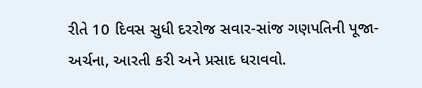રીતે 10 દિવસ સુધી દરરોજ સવાર-સાંજ ગણપતિની પૂજા-અર્ચના, આરતી કરી અને પ્રસાદ ધરાવવો.